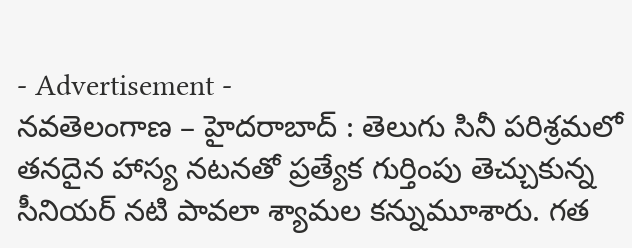- Advertisement -
నవతెలంగాణ – హైదరాబాద్ : తెలుగు సినీ పరిశ్రమలో తనదైన హాస్య నటనతో ప్రత్యేక గుర్తింపు తెచ్చుకున్న సీనియర్ నటి పావలా శ్యామల కన్నుమూశారు. గత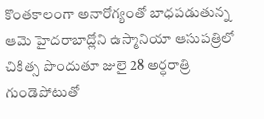కొంతకాలంగా అనారోగ్యంతో బాధపడుతున్న ఆమె హైదరాబాద్లోని ఉస్మానియా ఆసుపత్రిలో చికిత్స పొందుతూ జులై 28 అర్ధరాత్రి గుండెపోటుతో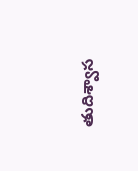తుదిశ్వాస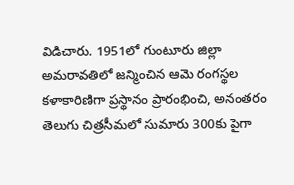విడిచారు. 1951లో గుంటూరు జిల్లా అమరావతిలో జన్మించిన ఆమె రంగస్థల కళాకారిణిగా ప్రస్థానం ప్రారంభించి, అనంతరం తెలుగు చిత్రసీమలో సుమారు 300కు పైగా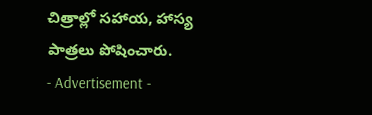చిత్రాల్లో సహాయ, హాస్య పాత్రలు పోషించారు.
- Advertisement -